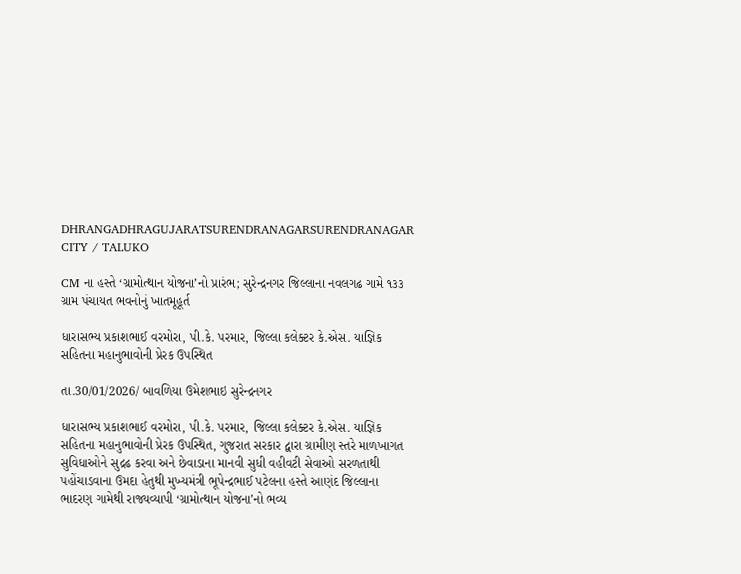DHRANGADHRAGUJARATSURENDRANAGARSURENDRANAGAR CITY / TALUKO

CM ના હસ્તે ‘ગ્રામોત્થાન યોજના’નો પ્રારંભ; સુરેન્દ્રનગર જિલ્લાના નવલગઢ ગામે ૧૩૩ ગ્રામ પંચાયત ભવનોનું ખાતમૂહૂર્ત

ધારાસભ્ય પ્રકાશભાઈ વરમોરા, પી.કે. પરમાર, જિલ્લા કલેક્ટર કે.એસ. યાજ્ઞિક સહિતના મહાનુભાવોની પ્રેરક ઉપસ્થિત

તા.30/01/2026/ બાવળિયા ઉમેશભાઇ સુરેન્દ્રનગર

ધારાસભ્ય પ્રકાશભાઈ વરમોરા, પી.કે. પરમાર, જિલ્લા કલેક્ટર કે.એસ. યાજ્ઞિક સહિતના મહાનુભાવોની પ્રેરક ઉપસ્થિત, ગુજરાત સરકાર દ્વારા ગ્રામીણ સ્તરે માળખાગત સુવિધાઓને સુદ્રઢ કરવા અને છેવાડાના માનવી સુધી વહીવટી સેવાઓ સરળતાથી પહોંચાડવાના ઉમદા હેતુથી મુખ્યમંત્રી ભૂપેન્દ્રભાઈ પટેલના હસ્તે આણંદ જિલ્લાના ભાદરણ ગામેથી રાજ્યવ્યાપી ‘ગ્રામોત્થાન યોજના’નો ભવ્ય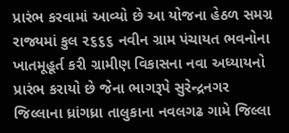પ્રારંભ કરવામાં આવ્યો છે આ યોજના હેઠળ સમગ્ર રાજ્યમાં કુલ ૨૬૬૬ નવીન ગ્રામ પંચાયત ભવનોના ખાતમૂહૂર્ત કરી ગ્રામીણ વિકાસના નવા અધ્યાયનો પ્રારંભ કરાયો છે જેના ભાગરૂપે સુરેન્દ્રનગર જિલ્લાના ધ્રાંગધ્રા તાલુકાના નવલગઢ ગામે જિલ્લા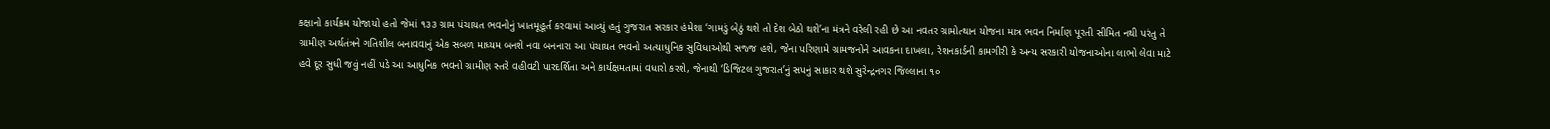કક્ષાનો કાર્યક્રમ યોજાયો હતો જેમાં ૧૩૩ ગ્રામ પંચાયત ભવનોનું ખાતમૂહૂર્ત કરવામાં આવ્યું હતું ગુજરાત સરકાર હંમેશા ‘ગામડું બેઠું થશે તો દેશ બેઠો થશે’ના મંત્રને વરેલી રહી છે આ નવતર ગ્રામોત્થાન યોજના માત્ર ભવન નિર્માણ પૂરતી સીમિત નથી પરંતુ તે ગ્રામીણ અર્થતંત્રને ગતિશીલ બનાવવાનું એક સબળ માધ્યમ બનશે નવા બનનારા આ પંચાયત ભવનો અત્યાધુનિક સુવિધાઓથી સજ્જ હશે, જેના પરિણામે ગ્રામજનોને આવકના દાખલા, રેશનકાર્ડની કામગીરી કે અન્ય સરકારી યોજનાઓના લાભો લેવા માટે હવે દૂર સુધી જવું નહીં પડે આ આધુનિક ભવનો ગ્રામીણ સ્તરે વહીવટી પારદર્શિતા અને કાર્યક્ષમતામાં વધારો કરશે, જેનાથી ‘ડિજિટલ ગુજરાત’નું સપનું સાકાર થશે સુરેન્દ્રનગર જિલ્લાના ૧૦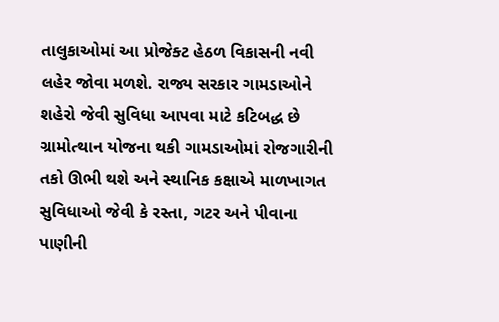તાલુકાઓમાં આ પ્રોજેક્ટ હેઠળ વિકાસની નવી લહેર જોવા મળશે. રાજ્ય સરકાર ગામડાઓને શહેરો જેવી સુવિધા આપવા માટે કટિબદ્ધ છે ગ્રામોત્થાન યોજના થકી ગામડાઓમાં રોજગારીની તકો ઊભી થશે અને સ્થાનિક કક્ષાએ માળખાગત સુવિધાઓ જેવી કે રસ્તા, ગટર અને પીવાના પાણીની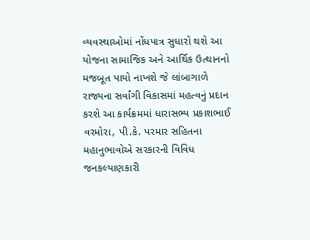વ્યવસ્થાઓમાં નોંધપાત્ર સુધારો થશે આ યોજના સામાજિક અને આર્થિક ઉત્થાનનો મજબૂત પાયો નાખશે જે લાંબાગાળે રાજ્યના સર્વાંગી વિકાસમાં મહત્વનું પ્રદાન કરશે આ કાર્યક્રમમાં ધારાસભ્ય પ્રકાશભાઈ વરમોરા, પી.કે. પરમાર સહિતના મહાનુભાવોએ સરકારની વિવિધ જનકલ્યાણકારી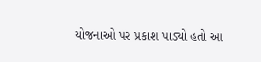યોજનાઓ પર પ્રકાશ પાડ્યો હતો આ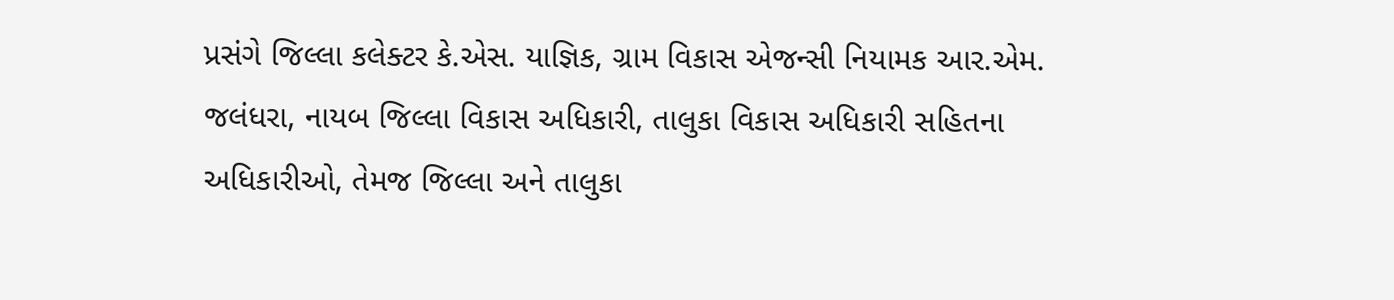પ્રસંગે જિલ્લા કલેક્ટર કે.એસ. યાજ્ઞિક, ગ્રામ વિકાસ એજન્સી નિયામક આર.એમ. જલંધરા, નાયબ જિલ્લા વિકાસ અધિકારી, તાલુકા વિકાસ અધિકારી સહિતના અધિકારીઓ, તેમજ જિલ્લા અને તાલુકા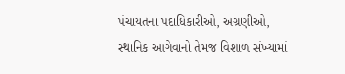પંચાયતના પદાધિકારીઓ, અગ્રણીઓ, સ્થાનિક આગેવાનો તેમજ વિશાળ સંખ્યામાં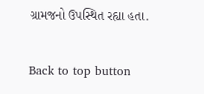ગ્રામજનો ઉપસ્થિત રહ્યા હતા.

Back to top button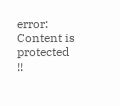error: Content is protected !!